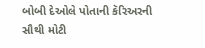બોબી દેઓલે પોતાની કૅરિઅરની સૌથી મોટી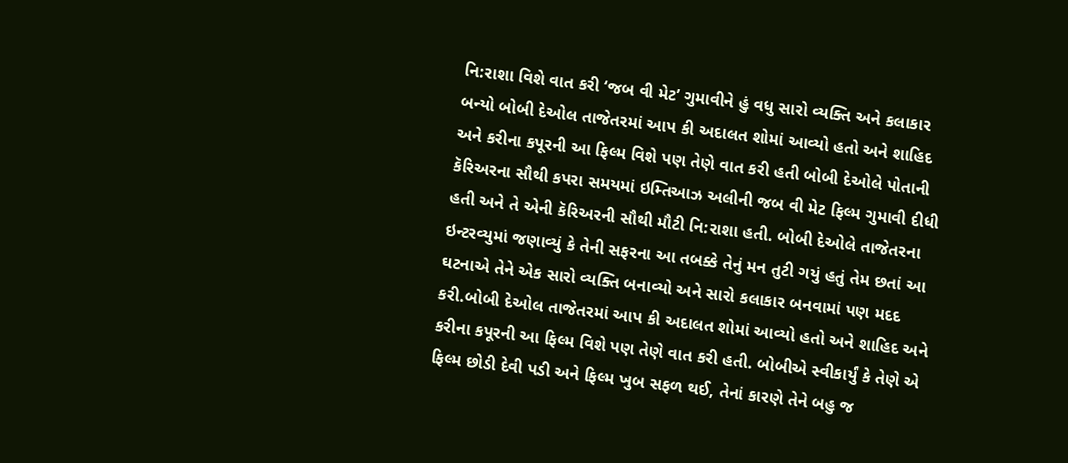નિ:રાશા વિશે વાત કરી ‘જબ વી મેટ’ ગુમાવીને હું વધુ સારો વ્યક્તિ અને કલાકાર બન્યો બોબી દેઓલ તાજેતરમાં આપ કી અદાલત શોમાં આવ્યો હતો અને શાહિદ અને કરીના કપૂરની આ ફિલ્મ વિશે પણ તેણે વાત કરી હતી બોબી દેઓલે પોતાની કૅરિઅરના સૌથી કપરા સમયમાં ઇમ્તિઆઝ અલીની જબ વી મેટ ફિલ્મ ગુમાવી દીધી હતી અને તે એની કૅરિઅરની સૌથી મૌટી નિ:રાશા હતી. બોબી દેઓલે તાજેતરના ઇન્ટરવ્યુમાં જણાવ્યું કે તેની સફરના આ તબક્કે તેનું મન તુટી ગયું હતું તેમ છતાં આ ઘટનાએ તેને એક સારો વ્યક્તિ બનાવ્યો અને સારો કલાકાર બનવામાં પણ મદદ કરી.બોબી દેઓલ તાજેતરમાં આપ કી અદાલત શોમાં આવ્યો હતો અને શાહિદ અને કરીના કપૂરની આ ફિલ્મ વિશે પણ તેણે વાત કરી હતી. બોબીએ સ્વીકાર્યું કે તેણે એ ફિલ્મ છોડી દેવી પડી અને ફિલ્મ ખુબ સફળ થઈ, તેનાં કારણે તેને બહુ જ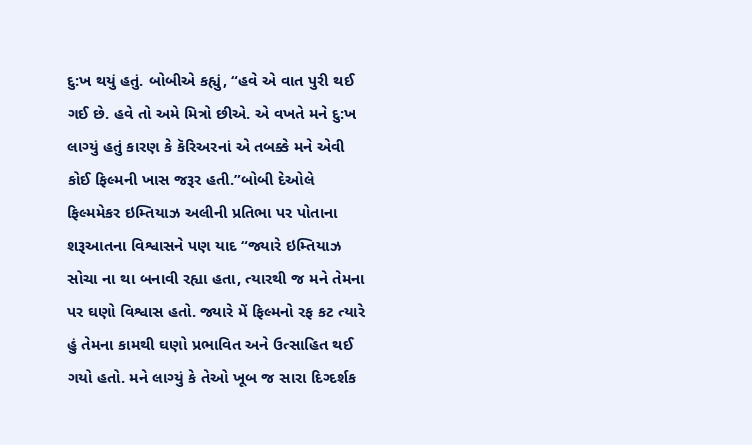દુ:ખ થયું હતું. બોબીએ કહ્યું, “હવે એ વાત પુરી થઈ ગઈ છે. હવે તો અમે મિત્રો છીએ. એ વખતે મને દુ:ખ લાગ્યું હતું કારણ કે કૅરિઅરનાં એ તબક્કે મને એવી કોઈ ફિલ્મની ખાસ જરૂર હતી.”બોબી દેઓલે ફિલ્મમેકર ઇમ્તિયાઝ અલીની પ્રતિભા પર પોતાના શરૂઆતના વિશ્વાસને પણ યાદ “જ્યારે ઇમ્તિયાઝ સોચા ના થા બનાવી રહ્યા હતા, ત્યારથી જ મને તેમના પર ઘણો વિશ્વાસ હતો. જ્યારે મેં ફિલ્મનો રફ કટ ત્યારે હું તેમના કામથી ઘણો પ્રભાવિત અને ઉત્સાહિત થઈ ગયો હતો. મને લાગ્યું કે તેઓ ખૂબ જ સારા દિગ્દર્શક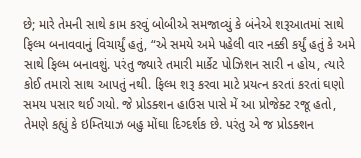છે; મારે તેમની સાથે કામ કરવું બોબીએ સમજાવ્યું કે બંનેએ શરૂઆતમાં સાથે ફિલ્મ બનાવવાનું વિચાર્યું હતું, “એ સમયે અમે પહેલી વાર નક્કી કર્યું હતું કે અમે સાથે ફિલ્મ બનાવશું. પરંતુ જ્યારે તમારી માર્કેટ પોઝિશન સારી ન હોય, ત્યારે કોઈ તમારો સાથ આપતું નથી. ફિલ્મ શરૂ કરવા માટે પ્રયત્ન કરતાં કરતાં ઘણો સમય પસાર થઈ ગયો. જે પ્રોડક્શન હાઉસ પાસે મેં આ પ્રોજેક્ટ રજૂ હતો, તેમણે કહ્યું કે ઇમ્તિયાઝ બહુ મોંઘા દિગ્દર્શક છે. પરંતુ એ જ પ્રોડક્શન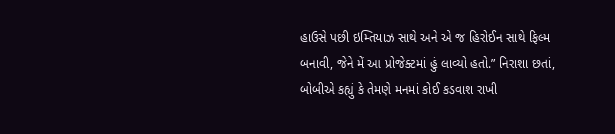હાઉસે પછી ઇમ્તિયાઝ સાથે અને એ જ હિરોઈન સાથે ફિલ્મ બનાવી, જેને મેં આ પ્રોજેક્ટમાં હું લાવ્યો હતો.” નિરાશા છતાં, બોબીએ કહ્યું કે તેમણે મનમાં કોઈ કડવાશ રાખી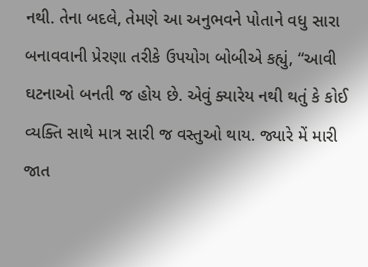નથી. તેના બદલે, તેમણે આ અનુભવને પોતાને વધુ સારા બનાવવાની પ્રેરણા તરીકે ઉપયોગ બોબીએ કહ્યું, “આવી ઘટનાઓ બનતી જ હોય છે. એવું ક્યારેય નથી થતું કે કોઈ વ્યક્તિ સાથે માત્ર સારી જ વસ્તુઓ થાય. જ્યારે મેં મારી જાત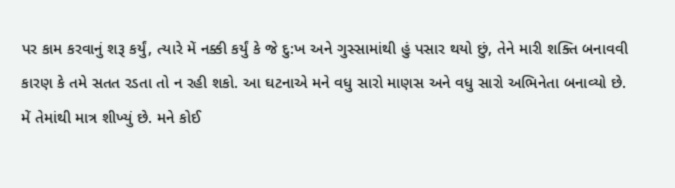પર કામ કરવાનું શરૂ કર્યું, ત્યારે મેં નક્કી કર્યું કે જે દુ:ખ અને ગુસ્સામાંથી હું પસાર થયો છું, તેને મારી શક્તિ બનાવવી કારણ કે તમે સતત રડતા તો ન રહી શકો. આ ઘટનાએ મને વધુ સારો માણસ અને વધુ સારો અભિનેતા બનાવ્યો છે. મેં તેમાંથી માત્ર શીખ્યું છે. મને કોઈ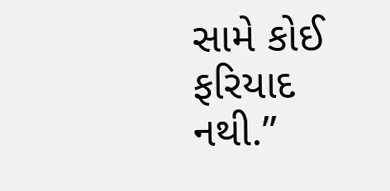સામે કોઈ ફરિયાદ નથી.”